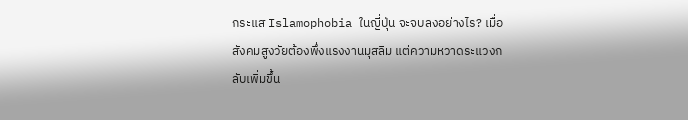กระแส Islamophobia ในญี่ปุ่น จะจบลงอย่างไร? เมื่อสังคมสูงวัยต้องพึ่งแรงงานมุสลิม แต่ความหวาดระแวงกลับเพิ่มขึ้น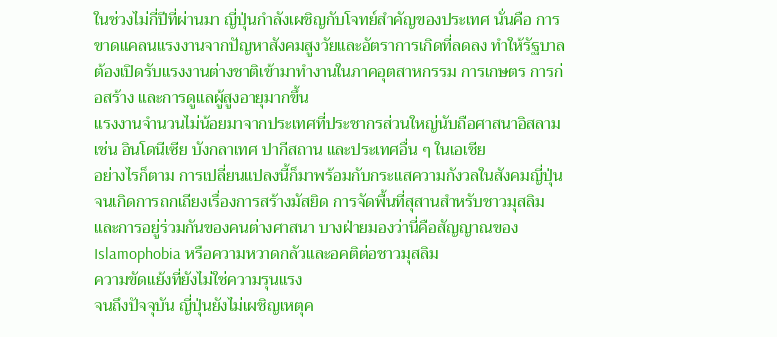ในช่วงไม่กี่ปีที่ผ่านมา ญี่ปุ่นกำลังเผชิญกับโจทย์สำคัญของประเทศ นั่นคือ การขาดแคลนแรงงานจากปัญหาสังคมสูงวัยและอัตราการเกิดที่ลดลง ทำให้รัฐบาลต้องเปิดรับแรงงานต่างชาติเข้ามาทำงานในภาคอุตสาหกรรม การเกษตร การก่อสร้าง และการดูแลผู้สูงอายุมากขึ้น
แรงงานจำนวนไม่น้อยมาจากประเทศที่ประชากรส่วนใหญ่นับถือศาสนาอิสลาม เช่น อินโดนีเซีย บังกลาเทศ ปากีสถาน และประเทศอื่น ๆ ในเอเชีย
อย่างไรก็ตาม การเปลี่ยนแปลงนี้ก็มาพร้อมกับกระแสความกังวลในสังคมญี่ปุ่น จนเกิดการถกเถียงเรื่องการสร้างมัสยิด การจัดพื้นที่สุสานสำหรับชาวมุสลิม และการอยู่ร่วมกันของคนต่างศาสนา บางฝ่ายมองว่านี่คือสัญญาณของ Islamophobia หรือความหวาดกลัวและอคติต่อชาวมุสลิม
ความขัดแย้งที่ยังไม่ใช่ความรุนแรง
จนถึงปัจจุบัน ญี่ปุ่นยังไม่เผชิญเหตุค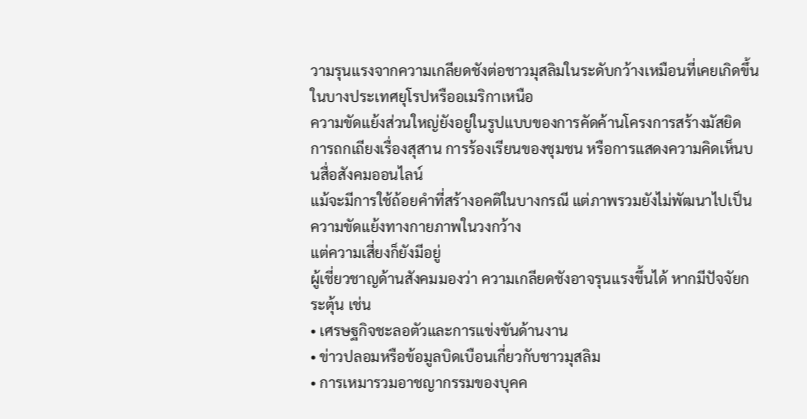วามรุนแรงจากความเกลียดชังต่อชาวมุสลิมในระดับกว้างเหมือนที่เคยเกิดขึ้นในบางประเทศยุโรปหรืออเมริกาเหนือ
ความขัดแย้งส่วนใหญ่ยังอยู่ในรูปแบบของการคัดค้านโครงการสร้างมัสยิด การถกเถียงเรื่องสุสาน การร้องเรียนของชุมชน หรือการแสดงความคิดเห็นบนสื่อสังคมออนไลน์
แม้จะมีการใช้ถ้อยคำที่สร้างอคติในบางกรณี แต่ภาพรวมยังไม่พัฒนาไปเป็นความขัดแย้งทางกายภาพในวงกว้าง
แต่ความเสี่ยงก็ยังมีอยู่
ผู้เชี่ยวชาญด้านสังคมมองว่า ความเกลียดชังอาจรุนแรงขึ้นได้ หากมีปัจจัยกระตุ้น เช่น
• เศรษฐกิจชะลอตัวและการแข่งขันด้านงาน
• ข่าวปลอมหรือข้อมูลบิดเบือนเกี่ยวกับชาวมุสลิม
• การเหมารวมอาชญากรรมของบุคค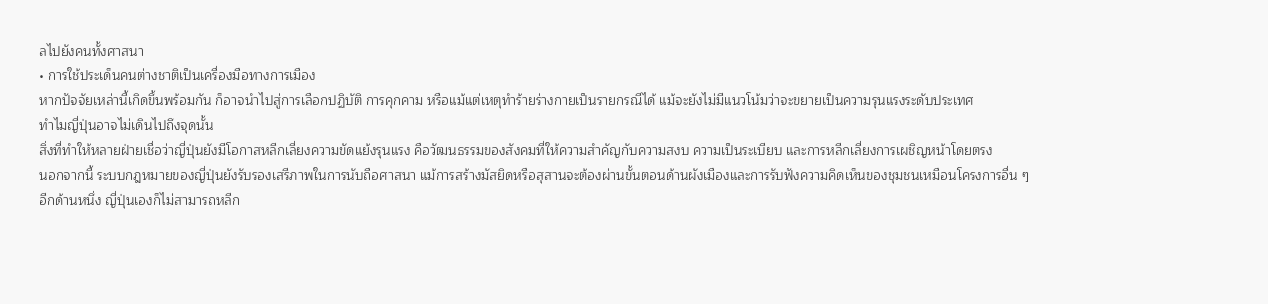ลไปยังคนทั้งศาสนา
• การใช้ประเด็นคนต่างชาติเป็นเครื่องมือทางการเมือง
หากปัจจัยเหล่านี้เกิดขึ้นพร้อมกัน ก็อาจนำไปสู่การเลือกปฏิบัติ การคุกคาม หรือแม้แต่เหตุทำร้ายร่างกายเป็นรายกรณีได้ แม้จะยังไม่มีแนวโน้มว่าจะขยายเป็นความรุนแรงระดับประเทศ
ทำไมญี่ปุ่นอาจไม่เดินไปถึงจุดนั้น
สิ่งที่ทำให้หลายฝ่ายเชื่อว่าญี่ปุ่นยังมีโอกาสหลีกเลี่ยงความขัดแย้งรุนแรง คือวัฒนธรรมของสังคมที่ให้ความสำคัญกับความสงบ ความเป็นระเบียบ และการหลีกเลี่ยงการเผชิญหน้าโดยตรง
นอกจากนี้ ระบบกฎหมายของญี่ปุ่นยังรับรองเสรีภาพในการนับถือศาสนา แม้การสร้างมัสยิดหรือสุสานจะต้องผ่านขั้นตอนด้านผังเมืองและการรับฟังความคิดเห็นของชุมชนเหมือนโครงการอื่น ๆ
อีกด้านหนึ่ง ญี่ปุ่นเองก็ไม่สามารถหลีก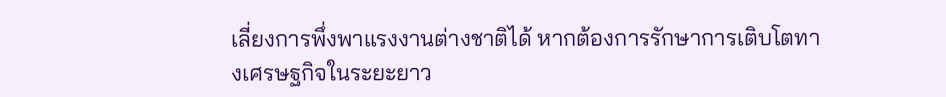เลี่ยงการพึ่งพาแรงงานต่างชาติได้ หากต้องการรักษาการเติบโตทางเศรษฐกิจในระยะยาว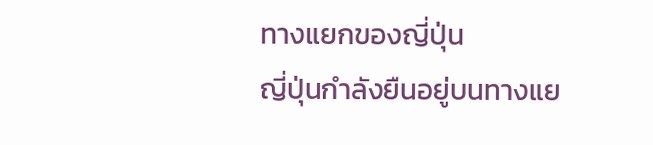ทางแยกของญี่ปุ่น
ญี่ปุ่นกำลังยืนอยู่บนทางแย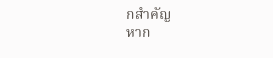กสำคัญ
หาก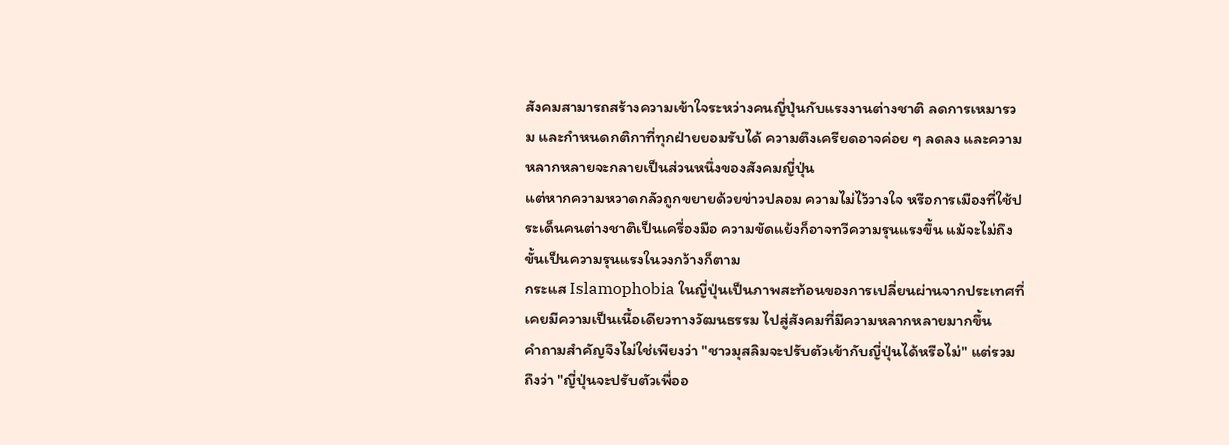สังคมสามารถสร้างความเข้าใจระหว่างคนญี่ปุ่นกับแรงงานต่างชาติ ลดการเหมารวม และกำหนดกติกาที่ทุกฝ่ายยอมรับได้ ความตึงเครียดอาจค่อย ๆ ลดลง และความหลากหลายจะกลายเป็นส่วนหนึ่งของสังคมญี่ปุ่น
แต่หากความหวาดกลัวถูกขยายด้วยข่าวปลอม ความไม่ไว้วางใจ หรือการเมืองที่ใช้ประเด็นคนต่างชาติเป็นเครื่องมือ ความขัดแย้งก็อาจทวีความรุนแรงขึ้น แม้จะไม่ถึงขั้นเป็นความรุนแรงในวงกว้างก็ตาม
กระแส Islamophobia ในญี่ปุ่นเป็นภาพสะท้อนของการเปลี่ยนผ่านจากประเทศที่เคยมีความเป็นเนื้อเดียวทางวัฒนธรรม ไปสู่สังคมที่มีความหลากหลายมากขึ้น
คำถามสำคัญจึงไม่ใช่เพียงว่า "ชาวมุสลิมจะปรับตัวเข้ากับญี่ปุ่นได้หรือไม่" แต่รวมถึงว่า "ญี่ปุ่นจะปรับตัวเพื่ออ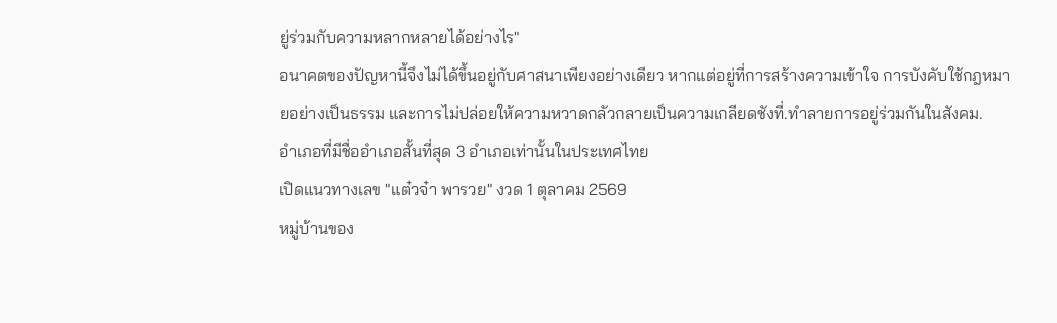ยู่ร่วมกับความหลากหลายได้อย่างไร"
อนาคตของปัญหานี้จึงไม่ได้ขึ้นอยู่กับศาสนาเพียงอย่างเดียว หากแต่อยู่ที่การสร้างความเข้าใจ การบังคับใช้กฎหมายอย่างเป็นธรรม และการไม่ปล่อยให้ความหวาดกลัวกลายเป็นความเกลียดชังที่.ทำลายการอยู่ร่วมกันในสังคม.
อำเภอที่มีชื่ออำเภอสั้นที่สุด 3 อำเภอเท่านั้นในประเทศไทย
เปิดแนวทางเลข "แต๋วจ๋า พารวย" งวด 1 ตุลาคม 2569
หมู่บ้านของ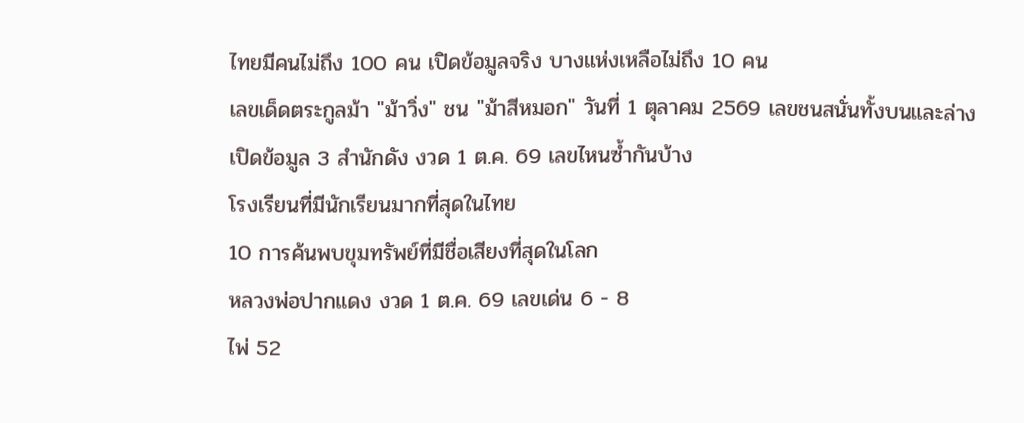ไทยมีคนไม่ถึง 100 คน เปิดข้อมูลจริง บางแห่งเหลือไม่ถึง 10 คน
เลขเด็ดตระกูลม้า "ม้าวิ่ง" ชน "ม้าสีหมอก" วันที่ 1 ตุลาคม 2569 เลขชนสนั่นทั้งบนและล่าง
เปิดข้อมูล 3 สำนักดัง งวด 1 ต.ค. 69 เลขไหนซ้ำกันบ้าง
โรงเรียนที่มีนักเรียนมากที่สุดในไทย
10 การค้นพบขุมทรัพย์ที่มีชื่อเสียงที่สุดในโลก
หลวงพ่อปากแดง งวด 1 ต.ค. 69 เลขเด่น 6 - 8
ไพ่ 52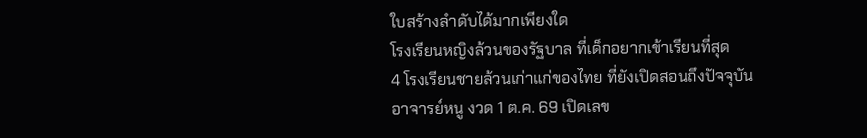ใบสร้างลำดับได้มากเพียงใด
โรงเรียนหญิงล้วนของรัฐบาล ที่เด็กอยากเข้าเรียนที่สุด
4 โรงเรียนชายล้วนเก่าแก่ของไทย ที่ยังเปิดสอนถึงปัจจุบัน
อาจารย์หนู งวด 1 ต.ค. 69 เปิดเลข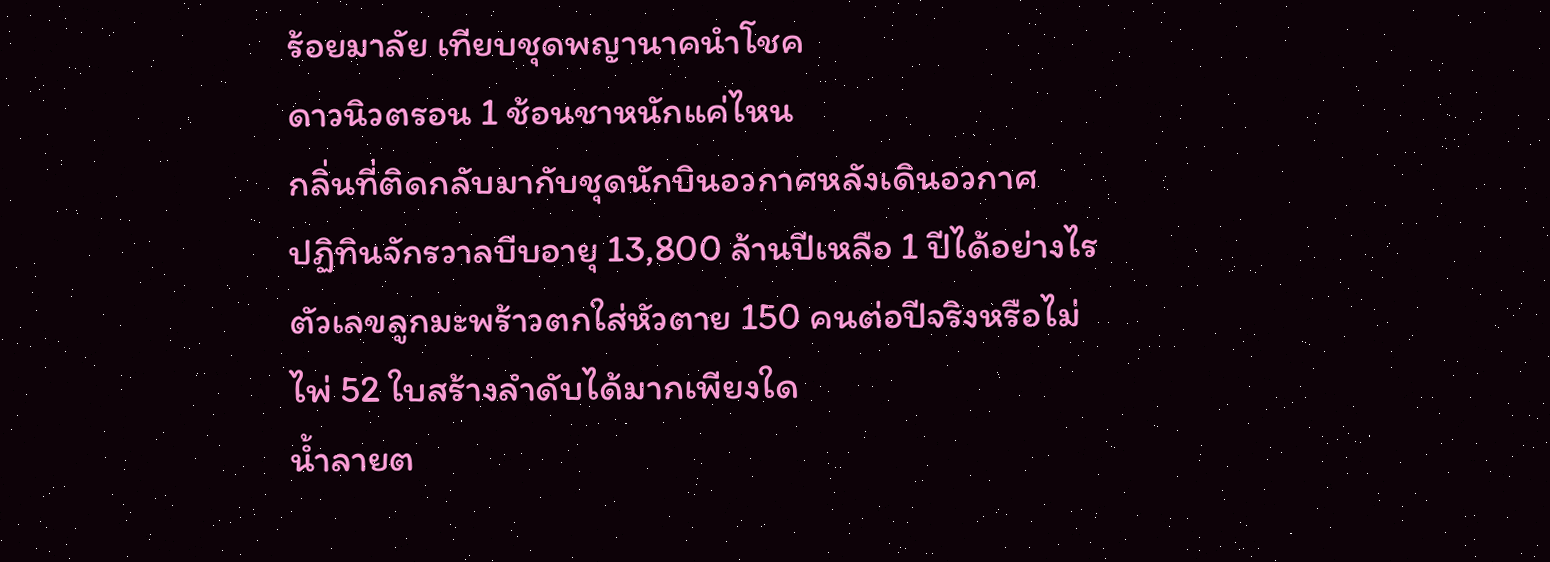ร้อยมาลัย เทียบชุดพญานาคนำโชค
ดาวนิวตรอน 1 ช้อนชาหนักแค่ไหน
กลิ่นที่ติดกลับมากับชุดนักบินอวกาศหลังเดินอวกาศ
ปฏิทินจักรวาลบีบอายุ 13,800 ล้านปีเหลือ 1 ปีได้อย่างไร
ตัวเลขลูกมะพร้าวตกใส่หัวตาย 150 คนต่อปีจริงหรือไม่
ไพ่ 52 ใบสร้างลำดับได้มากเพียงใด
น้ำลายต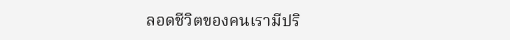ลอดชีวิตของคนเรามีปริ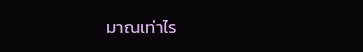มาณเท่าไร